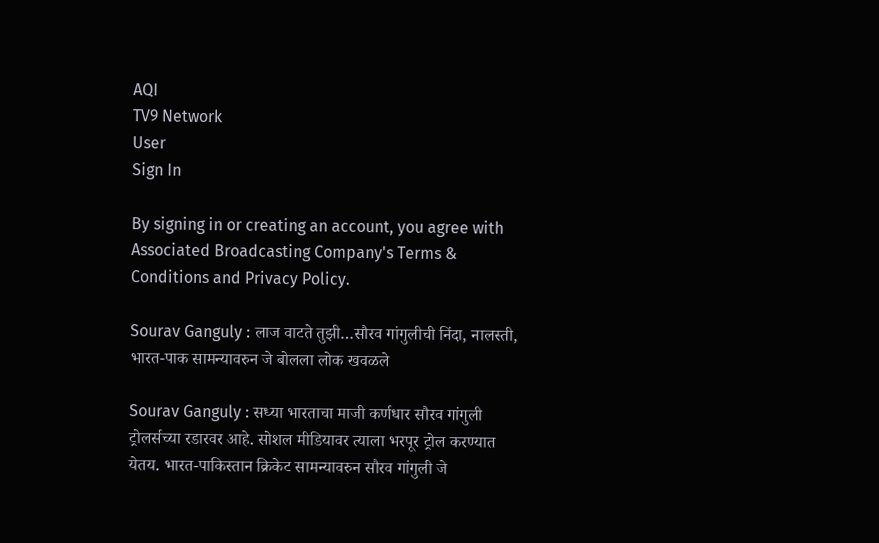AQI
TV9 Network
User
Sign In

By signing in or creating an account, you agree with Associated Broadcasting Company's Terms & Conditions and Privacy Policy.

Sourav Ganguly : लाज वाटते तुझी…सौरव गांगुलीची निंदा, नालस्ती, भारत-पाक सामन्यावरुन जे बोलला लोक खवळले

Sourav Ganguly : सध्या भारताचा माजी कर्णधार सौरव गांगुली ट्रोलर्सच्या रडारवर आहे. सोशल मीडियावर त्याला भरपूर ट्रोल करण्यात येतय. भारत-पाकिस्तान क्रिकेट सामन्यावरुन सौरव गांगुली जे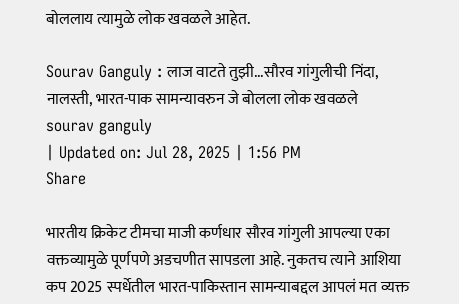बोललाय त्यामुळे लोक खवळले आहेत.

Sourav Ganguly : लाज वाटते तुझी...सौरव गांगुलीची निंदा, नालस्ती, भारत-पाक सामन्यावरुन जे बोलला लोक खवळले
sourav ganguly
| Updated on: Jul 28, 2025 | 1:56 PM
Share

भारतीय क्रिकेट टीमचा माजी कर्णधार सौरव गांगुली आपल्या एका वक्तव्यामुळे पूर्णपणे अडचणीत सापडला आहे. नुकतच त्याने आशिया कप 2025 स्पर्धेतील भारत-पाकिस्तान सामन्याबद्दल आपलं मत व्यक्त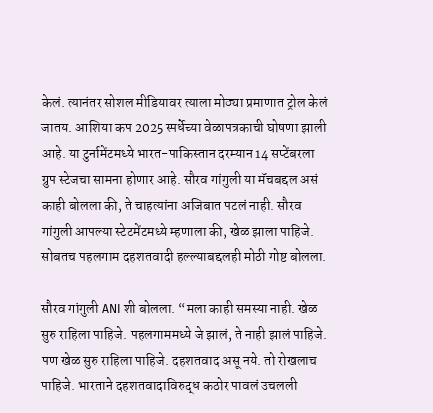केलं. त्यानंतर सोशल मीडियावर त्याला मोठ्या प्रमाणात ट्रोल केलं जातय. आशिया कप 2025 स्पर्धेच्या वेळापत्रकाची घोषणा झाली आहे. या टुर्नामेंटमध्ये भारत-पाकिस्तान दरम्यान 14 सप्टेंबरला ग्रुप स्टेजचा सामना होणार आहे. सौरव गांगुली या मॅचबद्दल असं काही बोलला की, ते चाहत्यांना अजिबात पटलं नाही. सौरव गांगुली आपल्या स्टेटमेंटमध्ये म्हणाला की, खेळ झाला पाहिजे. सोबतच पहलगाम दहशतवादी हल्ल्याबद्दलही मोठी गोष्ट बोलला.

सौरव गांगुली ANI शी बोलला. “मला काही समस्या नाही. खेळ सुरु राहिला पाहिजे. पहलगाममध्ये जे झालं, ते नाही झालं पाहिजे. पण खेळ सुरु राहिला पाहिजे. दहशतवाद असू नये. तो रोखलाच पाहिजे. भारताने दहशतवादाविरुद्ध कठोर पावलं उचलली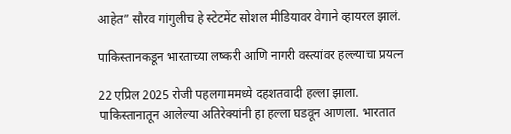आहेत” सौरव गांगुलीच हे स्टेटमेंट सोशल मीडियावर वेगाने व्हायरल झालं.

पाकिस्तानकडून भारताच्या लष्करी आणि नागरी वस्त्यांवर हल्ल्याचा प्रयत्न

22 एप्रिल 2025 रोजी पहलगाममध्ये दहशतवादी हल्ला झाला. पाकिस्तानातून आलेल्या अतिरेक्यांनी हा हल्ला घडवून आणला. भारतात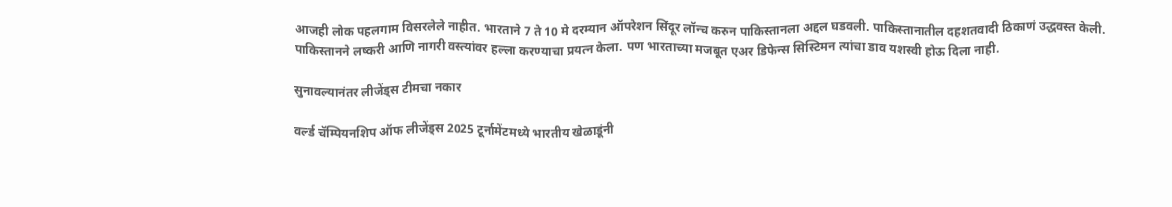आजही लोक पहलगाम विसरलेले नाहीत. भारताने 7 ते 10 मे दरम्यान ऑपरेशन सिंदूर लॉन्च करुन पाकिस्तानला अद्दल घडवली. पाकिस्तानातील दहशतवादी ठिकाणं उद्धवस्त केली. पाकिस्तानने लष्करी आणि नागरी वस्त्यांवर हल्ला करण्याचा प्रयत्न केला. पण भारताच्या मजबूत एअर डिफेन्स सिस्टिमन त्यांचा डाव यशस्वी होऊ दिला नाही.

सुनावल्यानंतर लीजेंड्स टीमचा नकार

वर्ल्ड चॅम्पियनशिप ऑफ लीजेंड्स 2025 टूर्नामेंटमध्ये भारतीय खेळाडूंनी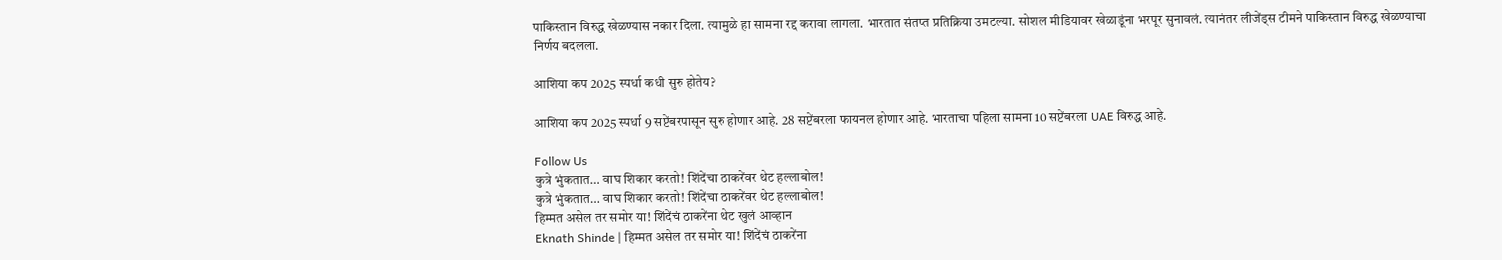पाकिस्तान विरुद्ध खेळण्यास नकार दिला. त्यामुळे हा सामना रद्द करावा लागला. भारतात संतप्त प्रतिक्रिया उमटल्या. सोशल मीडियावर खेळाडूंना भरपूर सुनावलं. त्यानंतर लीजेंड्स टीमने पाकिस्तान विरुद्ध खेळण्याचा निर्णय बदलला.

आशिया कप 2025 स्पर्धा कधी सुरु होतेय?

आशिया कप 2025 स्पर्धा 9 सप्टेंबरपासून सुरु होणार आहे. 28 सप्टेंबरला फायनल होणार आहे. भारताचा पहिला सामना 10 सप्टेंबरला UAE विरुद्ध आहे.

Follow Us
कुत्रे भुंकतात… वाघ शिकार करतो! शिंदेंचा ठाकरेंवर थेट हल्लाबोल!
कुत्रे भुंकतात… वाघ शिकार करतो! शिंदेंचा ठाकरेंवर थेट हल्लाबोल!
हिम्मत असेल तर समोर या! शिंदेंचं ठाकरेंना थेट खुलं आव्हान
Eknath Shinde | हिम्मत असेल तर समोर या! शिंदेंचं ठाकरेंना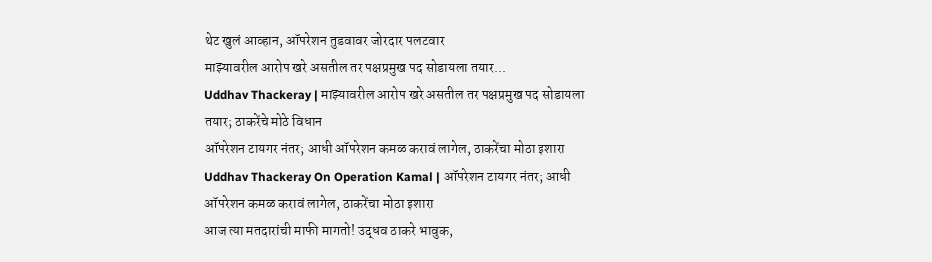थेट खुलं आव्हान, ऑपरेशन तुडवावर जोरदार पलटवार
माझ्यावरील आरोप खरे असतील तर पक्षप्रमुख पद सोडायला तयार...
Uddhav Thackeray | माझ्यावरील आरोप खरे असतील तर पक्षप्रमुख पद सोडायला तयार; ठाकरेंचे मोठे विधान
ऑपरेशन टायगर नंतर; आधी ऑपरेशन कमळ करावं लागेल, ठाकरेंचा मोठा इशारा
Uddhav Thackeray On Operation Kamal | ऑपरेशन टायगर नंतर; आधी ऑपरेशन कमळ करावं लागेल, ठाकरेंचा मोठा इशारा
आज त्या मतदारांची माफी मागतो! उद्धव ठाकरे भावुक,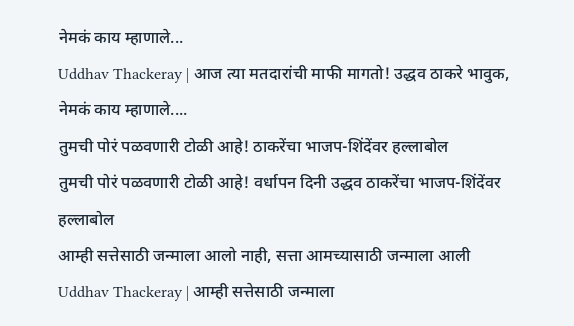नेमकं काय म्हाणाले...
Uddhav Thackeray | आज त्या मतदारांची माफी मागतो! उद्धव ठाकरे भावुक, नेमकं काय म्हाणाले....
तुमची पोरं पळवणारी टोळी आहे! ठाकरेंचा भाजप-शिंदेंवर हल्लाबोल
तुमची पोरं पळवणारी टोळी आहे! वर्धापन दिनी उद्धव ठाकरेंचा भाजप-शिंदेंवर हल्लाबोल
आम्ही सत्तेसाठी जन्माला आलो नाही, सत्ता आमच्यासाठी जन्माला आली
Uddhav Thackeray | आम्ही सत्तेसाठी जन्माला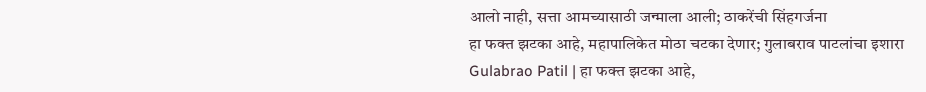आलो नाही, सत्ता आमच्यासाठी जन्माला आली; ठाकरेंची सिंहगर्जना
हा फक्त झटका आहे, महापालिकेत मोठा चटका देणार; गुलाबराव पाटलांचा इशारा
Gulabrao Patil | हा फक्त झटका आहे,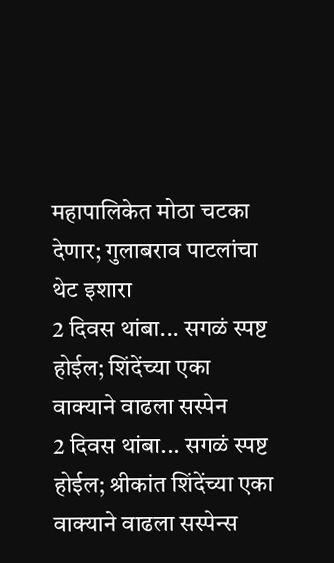महापालिकेत मोठा चटका देणार; गुलाबराव पाटलांचा थेट इशारा
2 दिवस थांबा... सगळं स्पष्ट होईल; शिंदेंच्या एका वाक्याने वाढला सस्पेन
2 दिवस थांबा... सगळं स्पष्ट होईल; श्रीकांत शिंदेंच्या एका वाक्याने वाढला सस्पेन्स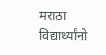मराठा विद्यार्थ्यांनो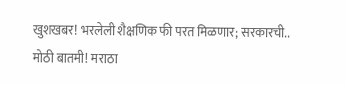खुशखबर! भरलेली शैक्षणिक फी परत मिळणार; सरकारची..
मोठी बातमी! मराठा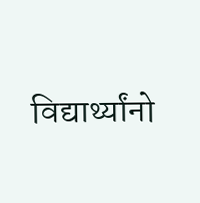विद्यार्थ्यांनो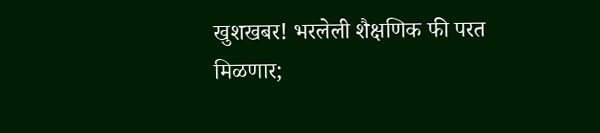खुशखबर! भरलेली शैक्षणिक फी परत मिळणार;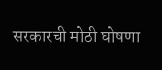सरकारची मोठी घोषणा